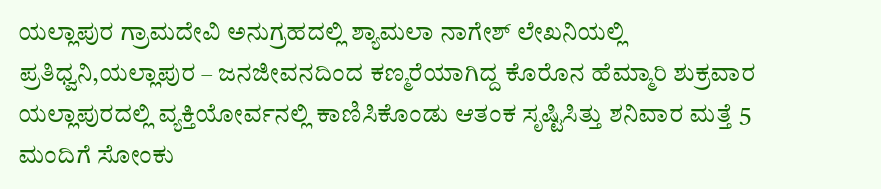ಯಲ್ಲಾಪುರ ಗ್ರಾಮದೇವಿ ಅನುಗ್ರಹದಲ್ಲಿ ಶ್ಯಾಮಲಾ ನಾಗೇಶ್ ಲೇಖನಿಯಲ್ಲಿ
ಪ್ರತಿಧ್ವನಿ,ಯಲ್ಲಾಪುರ – ಜನಜೀವನದಿಂದ ಕಣ್ಮರೆಯಾಗಿದ್ದ ಕೊರೊನ ಹೆಮ್ಮಾರಿ ಶುಕ್ರವಾರ ಯಲ್ಲಾಪುರದಲ್ಲಿ ವ್ಯಕ್ತಿಯೋರ್ವನಲ್ಲಿ ಕಾಣಿಸಿಕೊಂಡು ಆತಂಕ ಸೃಷ್ಟಿಸಿತ್ತು ಶನಿವಾರ ಮತ್ತೆ 5 ಮಂದಿಗೆ ಸೋಂಕು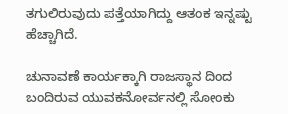ತಗುಲಿರುವುದು ಪತ್ತೆಯಾಗಿದ್ದು ಆತಂಕ ಇನ್ನಷ್ಟು ಹೆಚ್ಚಾಗಿದೆ.

ಚುನಾವಣೆ ಕಾರ್ಯಕ್ಕಾಗಿ ರಾಜಸ್ಥಾನ ದಿಂದ ಬಂದಿರುವ ಯುವಕನೋರ್ವನಲ್ಲಿ ಸೋಂಕು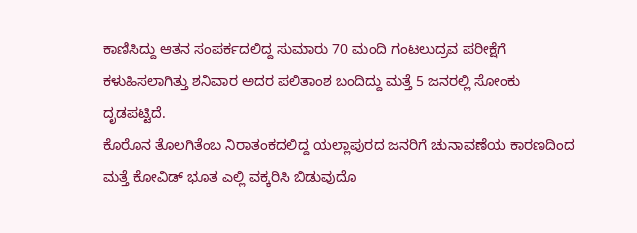ಕಾಣಿಸಿದ್ದು ಆತನ ಸಂಪರ್ಕದಲಿದ್ದ ಸುಮಾರು 70 ಮಂದಿ ಗಂಟಲುದ್ರವ ಪರೀಕ್ಷೆಗೆ ಕಳುಹಿಸಲಾಗಿತ್ತು ಶನಿವಾರ ಅದರ ಪಲಿತಾಂಶ ಬಂದಿದ್ದು ಮತ್ತೆ 5 ಜನರಲ್ಲಿ ಸೋಂಕು ದೃಡಪಟ್ಟಿದೆ.
ಕೊರೊನ ತೊಲಗಿತೆಂಬ ನಿರಾತಂಕದಲಿದ್ದ ಯಲ್ಲಾಪುರದ ಜನರಿಗೆ ಚುನಾವಣೆಯ ಕಾರಣದಿಂದ ಮತ್ತೆ ಕೋವಿಡ್ ಭೂತ ಎಲ್ಲಿ ವಕ್ಕರಿಸಿ ಬಿಡುವುದೊ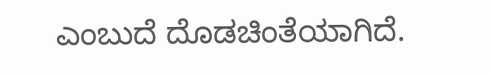ಎಂಬುದೆ ದೊಡಚಿಂತೆಯಾಗಿದೆ.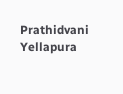Prathidvani Yellapura